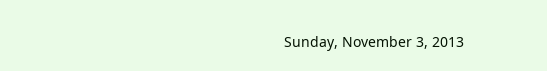Sunday, November 3, 2013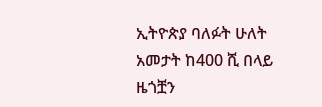ኢትዮጵያ ባለፉት ሁለት አመታት ከ400 ሺ በላይ ዜጎቿን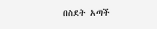በስደት አጣች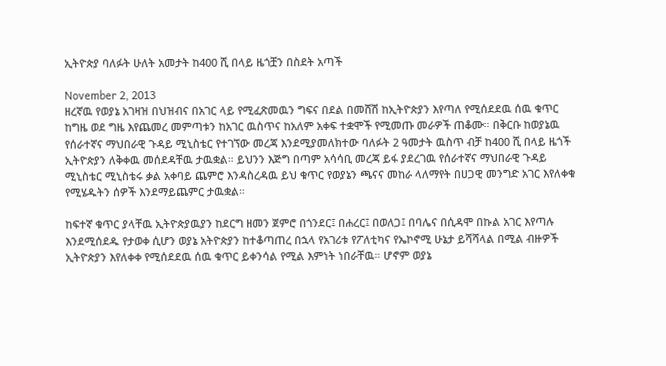ኢትዮጵያ ባለፉት ሁለት አመታት ከ400 ሺ በላይ ዜጎቿን በስደት አጣች

November 2, 2013
ዘረኛዉ የወያኔ አገዛዝ በህዝብና በአገር ላይ የሚፈጽመዉን ግፍና በደል በመሸሽ ከኢትዮጵያን እየጣለ የሚሰደደዉ ሰዉ ቁጥር ከግዜ ወደ ግዜ እየጨመረ መምጣቱን ከአገር ዉስጥና ከአለም አቀፍ ተቋሞች የሚመጡ መራዎች ጠቆሙ። በቅርቡ ከወያኔዉ የሰራተኛና ማህበራዊ ጉዳይ ሚኒስቴር የተገኘው መረጃ እንደሚያመለክተው ባለፉት 2 ዓመታት ዉስጥ ብቻ ከ400 ሺ በላይ ዜጎች ኢትዮጵያን ለቅቀዉ መሰደዳቸዉ ታዉቋል። ይህንን እጅግ በጣም አሳሳቢ መረጃ ይፋ ያደረገዉ የሰራተኛና ማህበራዊ ጉዳይ ሚኒስቴር ሚኒስቴሩ ቃል አቀባይ ጨምሮ እንዳስረዳዉ ይህ ቁጥር የወያኔን ጫናና መከራ ላለማየት በሀጋዊ መንግድ አገር እየለቀቁ የሚሄዱትን ሰዎች እንደማይጨምር ታዉቋል።

ከፍተኛ ቁጥር ያላቸዉ ኢትዮጵያዉያን ከደርግ ዘመን ጀምሮ በጎንደር፤ በሐረር፤ በወለጋ፤ በባሌና በሲዳሞ በኩል አገር እየጣሉ እንደሚሰደዱ የታወቀ ሲሆን ወያኔ አትዮጵያን ከተቆጣጠረ በኋላ የአገሪቱ የፖለቲካና የኤኮኖሚ ሁኔታ ይሻሻላል በሚል ብዙዎች ኢትዮጵያን እየለቀቀ የሚሰደደዉ ሰዉ ቁጥር ይቀንሳል የሚል እምነት ነበራቸዉ። ሆኖም ወያኔ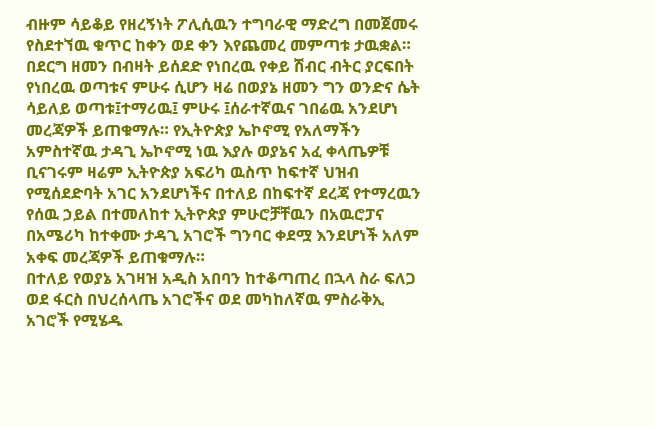ብዙም ሳይቆይ የዘረኝነት ፖሊሲዉን ተግባራዊ ማድረግ በመጀመሩ የስደተኘዉ ቁጥር ከቀን ወደ ቀን እየጨመረ መምጣቱ ታዉቋል። በደርግ ዘመን በብዛት ይሰደድ የነበረዉ የቀይ ሽብር ብትር ያርፍበት የነበረዉ ወጣቱና ምሁሩ ሲሆን ዛሬ በወያኔ ዘመን ግን ወንድና ሴት ሳይለይ ወጣቱ፤ተማሪዉ፤ ምሁሩ ፤ሰራተኛዉና ገበሬዉ አንደሆነ መረጃዎች ይጠቁማሉ። የኢትዮጵያ ኤኮኖሚ የአለማችን አምስተኛዉ ታዳጊ ኤኮኖሚ ነዉ እያሉ ወያኔና አፈ ቀላጤዎቹ ቢናገሩም ዛሬም ኢትዮጵያ አፍሪካ ዉስጥ ከፍተኛ ህዝብ የሚሰደድባት አገር አንደሆነችና በተለይ በከፍተኛ ደረጃ የተማረዉን የሰዉ ኃይል በተመለከተ ኢትዮጵያ ምሁሮቻቸዉን በአዉሮፓና በአሜሪካ ከተቀሙ ታዳጊ አገሮች ግንባር ቀደሟ እንደሆነች አለም አቀፍ መረጃዎች ይጠቁማሉ።
በተለይ የወያኔ አገዛዝ አዲስ አበባን ከተቆጣጠረ በኋላ ስራ ፍለጋ ወደ ፋርስ በህረሰላጤ አገሮችና ወደ መካከለኛዉ ምስራቅኢ አገሮች የሚሄዱ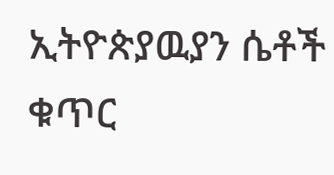ኢትዮጵያዉያን ሴቶች ቁጥር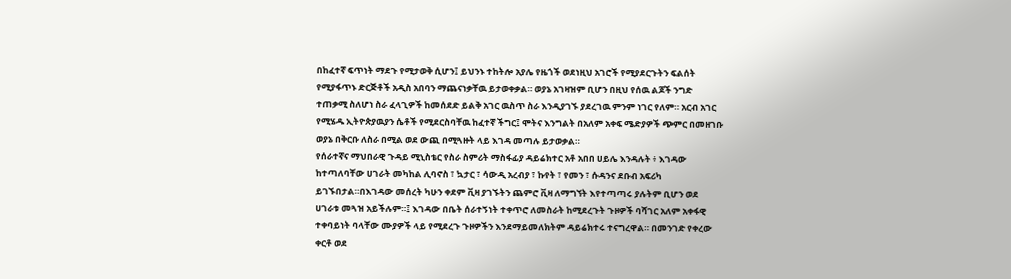በከፈተኛ ፍጥነት ማደጉ የሚታወቅ ሲሆን፤ ይህንኑ ተከትሎ አያሌ የዜጎች ወደነዚህ አገሮች የሚያደርጉትን ፍልሰት የሚያፋጥኑ ድርጅቶች አዲስ አበባን ማጨናነቃቸዉ ይታወቀቃል። ወያኔ አገዛዝም ቢሆን በዚህ የሰዉ ልጆች ንግድ ተጠቃሚ ስለሆነ ስራ ፈላጊዎች ከመሰደድ ይልቅ አገር ዉስጥ ስራ እንዲያገኙ ያደረገዉ ምንም ነገር የለም። አርብ አገር የሚሄዱ ኢትዮጵያዉያን ሴቶች የሚደርስባቸዉ ከፈተኛ ችግር፤ ሞትና እንግልት በአለም አቀፍ ሜድያዎች ጭምር በመዘገቡ ወያኔ በቅርቡ ለስራ በሚል ወደ ውጪ በሚጓዙት ላይ እገዳ መጣሉ ይታወቃል።
የሰራተኛና ማህበራዊ ጉዳይ ሚኒስቴር የስራ ስምሪት ማስፋፊያ ዳይሬክተር አቶ አበበ ሀይሌ እንዳሉት ፥ እገዳው ከተጣለባቸው ሀገራት መካከል ሊባኖስ ፣ ኳታር ፣ ሳውዲ አረብያ ፣ ኩየት ፣ የመን ፣ ሱዳንና ደቡብ አፍሪካ ይገኙበታል።በእገዳው መሰረት ካሁን ቀደም ቪዛ ያገኙትን ጨምሮ ቪዛ ለማግኘት እየተጣጣሩ ያሉትም ቢሆን ወደ ሀገራቱ መጓዝ አይችሉም።፤ እገዳው በቤት ሰራተኝነት ተቀጥሮ ለመስራት ከሚደረጉት ጉዞዎች ባሻገር አለም አቀፋዊ ተቀባይነት ባላቸው ሙያዎች ላይ የሚደረጉ ጉዞዎችን እንደማይመለክትም ዳይሬክተሩ ተናግረዋል። በመንገድ የቀረው ቀርቶ ወደ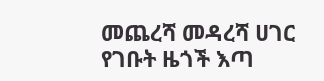መጨረሻ መዳረሻ ሀገር የገቡት ዜጎች እጣ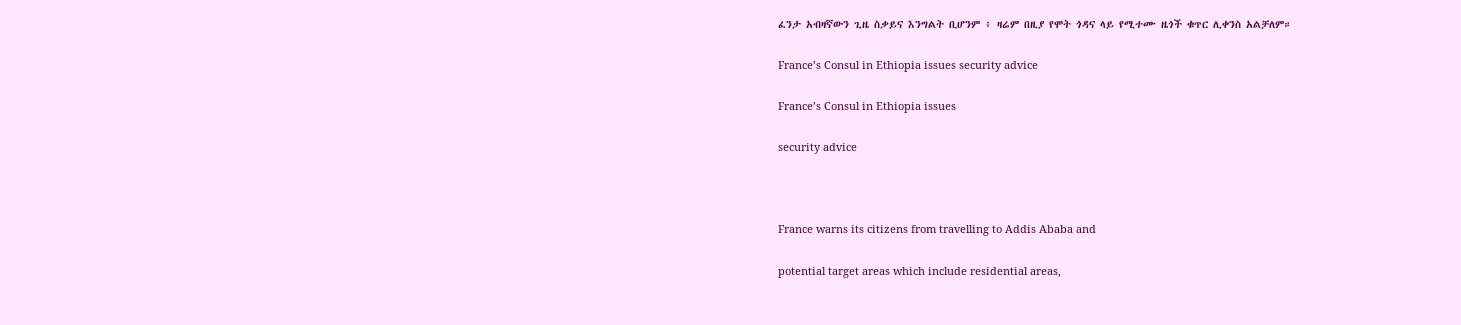ፈንታ አብዛኛውን ጊዜ ስቃይና እንግልት ቢሆንም ፥ ዛሬም በዚያ የሞት ጎዳና ላይ የሚተሙ ዜጎች ቁጥር ሊቀንስ አልቻለም።

France’s Consul in Ethiopia issues security advice

France’s Consul in Ethiopia issues

security advice



France warns its citizens from travelling to Addis Ababa and

potential target areas which include residential areas,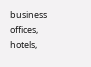business offices, hotels,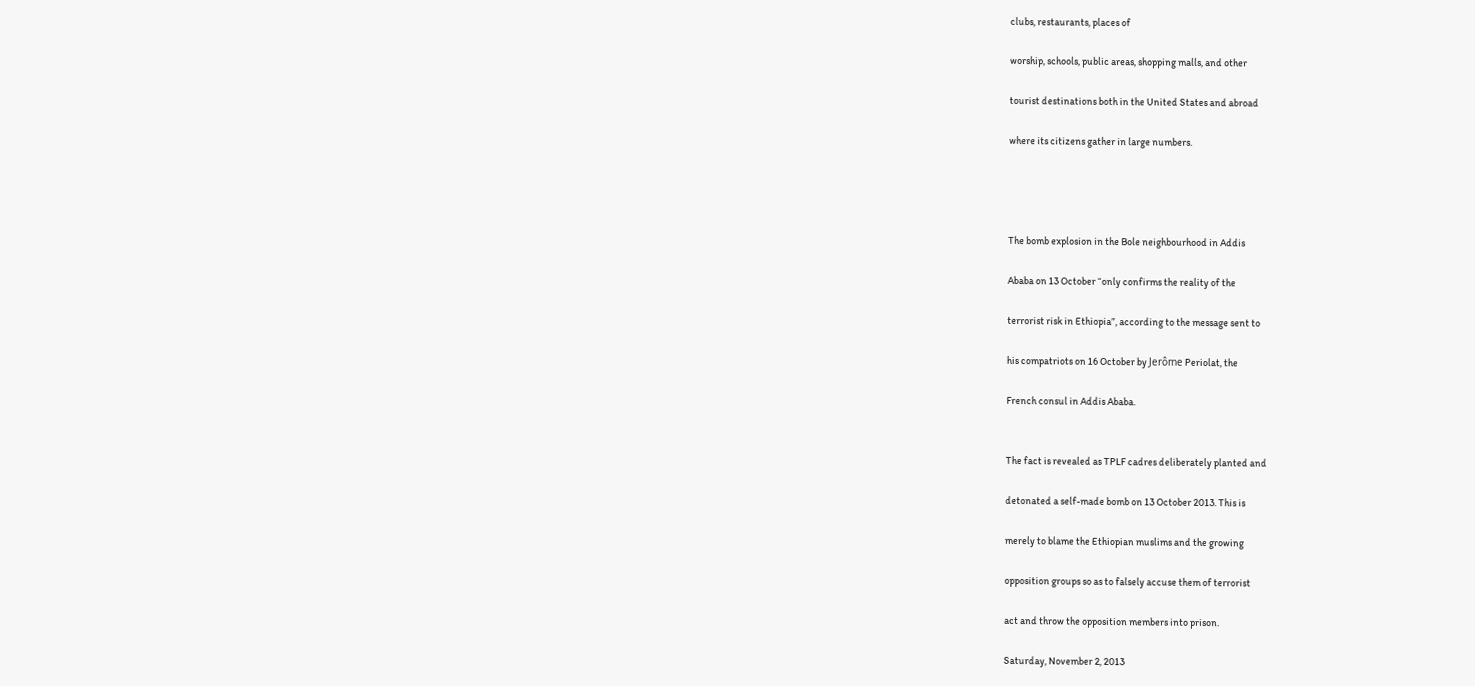clubs, restaurants, places of

worship, schools, public areas, shopping malls, and other

tourist destinations both in the United States and abroad

where its citizens gather in large numbers.




The bomb explosion in the Bole neighbourhood in Addis

Ababa on 13 October “only confirms the reality of the

terrorist risk in Ethiopia”, according to the message sent to

his compatriots on 16 October by Jerôme Periolat, the

French consul in Addis Ababa.


The fact is revealed as TPLF cadres deliberately planted and

detonated a self-made bomb on 13 October 2013. This is

merely to blame the Ethiopian muslims and the growing

opposition groups so as to falsely accuse them of terrorist

act and throw the opposition members into prison.

Saturday, November 2, 2013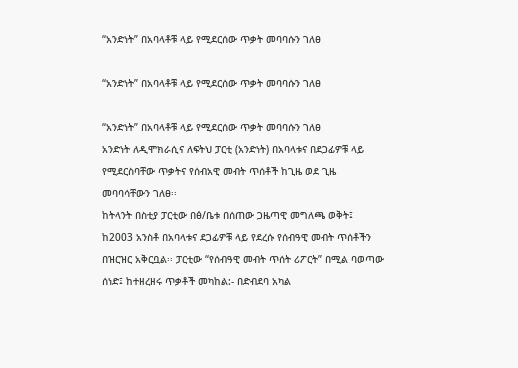“አንድነት” በአባላቶቹ ላይ የሚደርሰው ጥቃት መባባሱን ገለፀ

“አንድነት” በአባላቶቹ ላይ የሚደርሰው ጥቃት መባባሱን ገለፀ

“አንድነት” በአባላቶቹ ላይ የሚደርሰው ጥቃት መባባሱን ገለፀ
አንድነት ለዲሞክራሲና ለፍትህ ፓርቲ (አንድነት) በአባላቱና በደጋፊዎቹ ላይ የሚደርስባቸው ጥቃትና የሰብአዊ መብት ጥሰቶች ከጊዜ ወደ ጊዜ መባባሳቸውን ገለፀ፡፡
ከትላንት በስቲያ ፓርቲው በፅ/ቤቱ በሰጠው ጋዜጣዊ መግለጫ ወቅት፤ ከ2003 አንስቶ በአባላቱና ደጋፊዎቹ ላይ የደረሱ የሰብዓዊ መብት ጥሰቶችን በዝርዝር አቅርቧል፡፡ ፓርቲው “የሰብዓዊ መብት ጥሰት ሪፖርት” በሚል ባወጣው ሰነድ፤ ከተዘረዘሩ ጥቃቶች መካከል:- በድብደባ አካል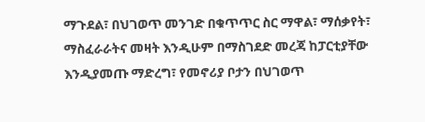ማጉደል፣ በህገወጥ መንገድ በቁጥጥር ስር ማዋል፣ ማሰቃየት፣ ማስፈራራትና መዛት እንዲሁም በማስገደድ መረጃ ከፓርቲያቸው እንዲያመጡ ማድረግ፣ የመኖሪያ ቦታን በህገወጥ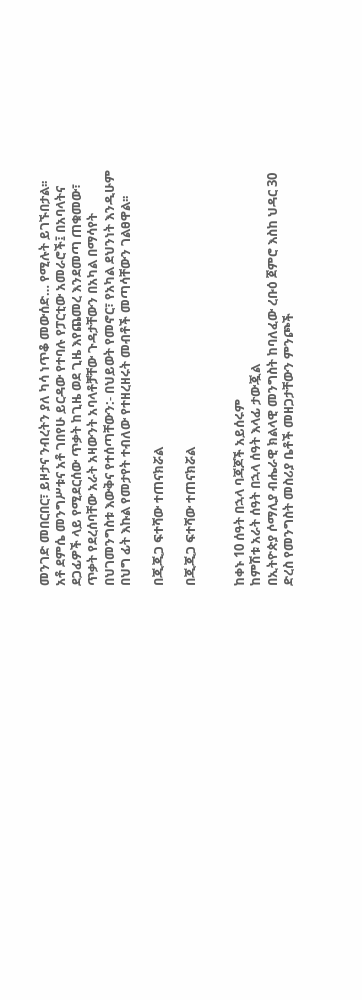መንገድ መበርበር፣ ይዞታና ንብረትን ያለ ካሳ ነጥቆ መውሰድ… የሚሉት ይገኙበታል፡፡
አቶ ደምሴ መንግሥቱና አቶ ገበየሁ ይርዳው የተባሉ የፓርቲው አመራሮች፤ በአባላትና ደጋፊዎች ላይ የሚደርሰው ጥቃት ከጊዜ ወደ ጊዜ እየጨመረ እንደመጣ ጠቁመው፣ ጥቃት የደረሰባቸው አራት አዛውንት አባላቶቻቸው ጉዳታቸውን በአካል በማሳየት በህገመንግስቱ እውቅና የተሰጣቸውን:- በህይወት የመኖር፣ የአካል ደህንነት እንዲሁም በህግ ፊት እኩል የመታየት ተብለው የተዘረዘሩት መብቶች መጣሳቸውን ገልፀዋል፡፡

በጂጂጋ ፍተሻው ተጠናክሯል

በጂጂጋ ፍተሻው ተጠናክሯል


ከቀኑ 10 ሰዓት በኋላ ባጃጆች አይሰሩም
ከምሽቱ አራት ሰዓት በኋላ ሰዓት እላፊ ታውጇል
በኢትዮጵያ ሶማሊያ ብሔራዊ ክልላዊ መንግስት ከባለፈው ረቡዕ ጀምሮ እስከ ህዳር 30 ድረስ የመንግስት መስሪያ ቤቶች መዘጋታቸውን ምንጮች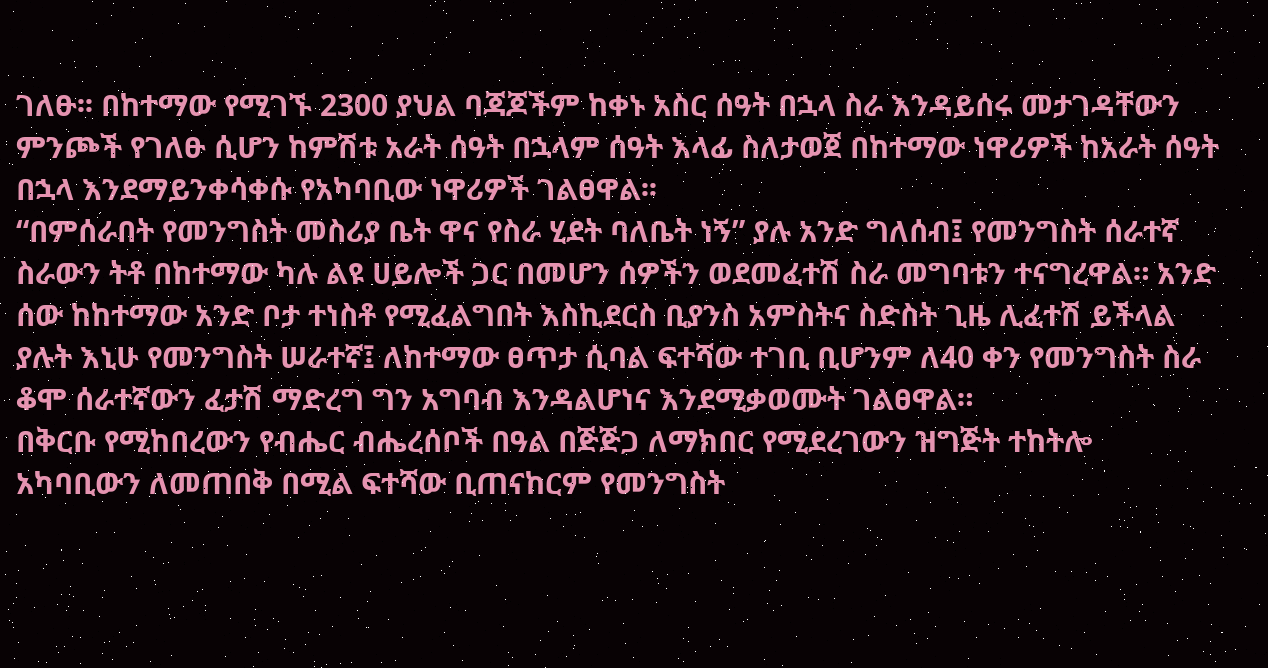ገለፁ፡፡ በከተማው የሚገኙ 2300 ያህል ባጃጆችም ከቀኑ አስር ሰዓት በኋላ ስራ እንዳይሰሩ መታገዳቸውን ምንጮች የገለፁ ሲሆን ከምሽቱ አራት ሰዓት በኋላም ሰዓት እላፊ ስለታወጀ በከተማው ነዋሪዎች ከአራት ሰዓት በኋላ እንደማይንቀሳቀሱ የአካባቢው ነዋሪዎች ገልፀዋል፡፡
“በምሰራበት የመንግስት መስሪያ ቤት ዋና የስራ ሂደት ባለቤት ነኝ” ያሉ አንድ ግለሰብ፤ የመንግስት ሰራተኛ ስራውን ትቶ በከተማው ካሉ ልዩ ሀይሎች ጋር በመሆን ሰዎችን ወደመፈተሽ ስራ መግባቱን ተናግረዋል። አንድ ሰው ከከተማው አንድ ቦታ ተነስቶ የሚፈልግበት እስኪደርስ ቢያንስ አምስትና ስድስት ጊዜ ሊፈተሽ ይችላል ያሉት እኒሁ የመንግስት ሠራተኛ፤ ለከተማው ፀጥታ ሲባል ፍተሻው ተገቢ ቢሆንም ለ40 ቀን የመንግስት ስራ ቆሞ ሰራተኛውን ፈታሽ ማድረግ ግን አግባብ እንዳልሆነና እንደሚቃወሙት ገልፀዋል።
በቅርቡ የሚከበረውን የብሔር ብሔረሰቦች በዓል በጅጅጋ ለማክበር የሚደረገውን ዝግጅት ተከትሎ አካባቢውን ለመጠበቅ በሚል ፍተሻው ቢጠናከርም የመንግስት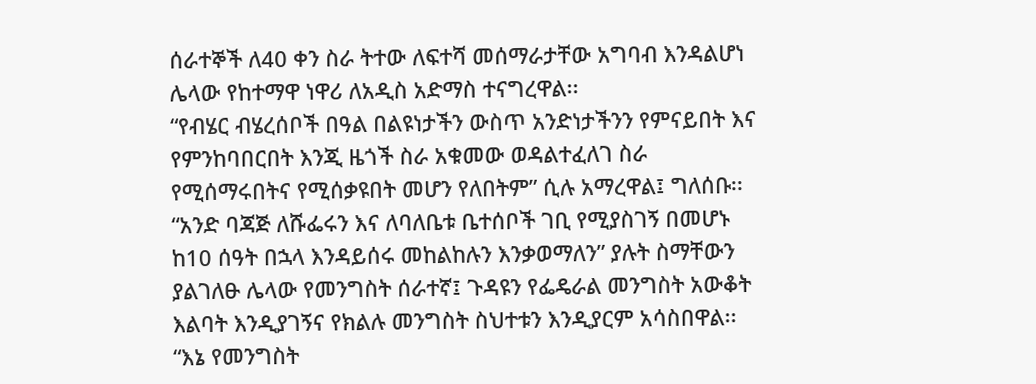ሰራተኞች ለ40 ቀን ስራ ትተው ለፍተሻ መሰማራታቸው አግባብ እንዳልሆነ ሌላው የከተማዋ ነዋሪ ለአዲስ አድማስ ተናግረዋል፡፡
“የብሄር ብሄረሰቦች በዓል በልዩነታችን ውስጥ አንድነታችንን የምናይበት እና የምንከባበርበት እንጂ ዜጎች ስራ አቁመው ወዳልተፈለገ ስራ የሚሰማሩበትና የሚሰቃዩበት መሆን የለበትም” ሲሉ አማረዋል፤ ግለሰቡ፡፡ “አንድ ባጃጅ ለሹፌሩን እና ለባለቤቱ ቤተሰቦች ገቢ የሚያስገኝ በመሆኑ ከ10 ሰዓት በኋላ እንዳይሰሩ መከልከሉን እንቃወማለን” ያሉት ስማቸውን ያልገለፁ ሌላው የመንግስት ሰራተኛ፤ ጉዳዩን የፌዴራል መንግስት አውቆት እልባት እንዲያገኝና የክልሉ መንግስት ስህተቱን እንዲያርም አሳስበዋል፡፡
“እኔ የመንግስት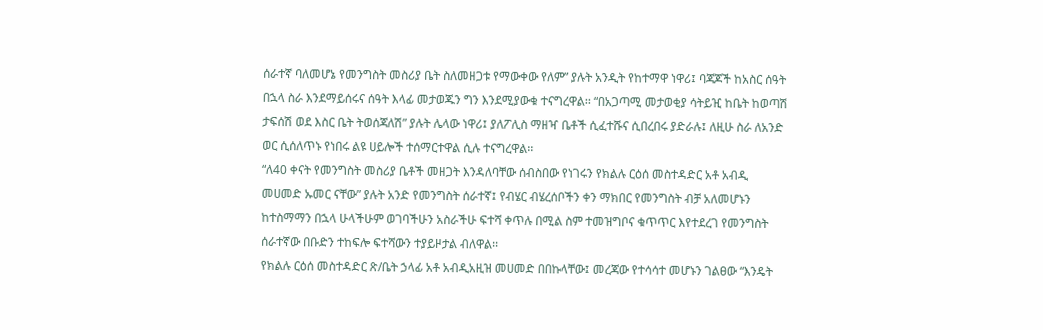ሰራተኛ ባለመሆኔ የመንግስት መስሪያ ቤት ስለመዘጋቱ የማውቀው የለም” ያሉት አንዲት የከተማዋ ነዋሪ፤ ባጃጆች ከአስር ሰዓት በኋላ ስራ እንደማይሰሩና ሰዓት እላፊ መታወጁን ግን እንደሚያውቁ ተናግረዋል፡፡ “በአጋጣሚ መታወቂያ ሳትይዢ ከቤት ከወጣሽ ታፍሰሽ ወደ እስር ቤት ትወሰጃለሽ” ያሉት ሌላው ነዋሪ፤ ያለፖሊስ ማዘዣ ቤቶች ሲፈተሹና ሲበረበሩ ያድራሉ፤ ለዚሁ ስራ ለአንድ ወር ሲሰለጥኑ የነበሩ ልዩ ሀይሎች ተሰማርተዋል ሲሉ ተናግረዋል፡፡
“ለ40 ቀናት የመንግስት መስሪያ ቤቶች መዘጋት እንዳለባቸው ሰብስበው የነገሩን የክልሉ ርዕሰ መስተዳድር አቶ አብዲ መሀመድ ኡመር ናቸው” ያሉት አንድ የመንግስት ሰራተኛ፤ የብሄር ብሄረሰቦችን ቀን ማክበር የመንግስት ብቻ አለመሆኑን ከተስማማን በኋላ ሁላችሁም ወገባችሁን አስራችሁ ፍተሻ ቀጥሉ በሚል ስም ተመዝግቦና ቁጥጥር እየተደረገ የመንግስት ሰራተኛው በቡድን ተከፍሎ ፍተሻውን ተያይዞታል ብለዋል፡፡
የክልሉ ርዕሰ መስተዳድር ጽ/ቤት ኃላፊ አቶ አብዲአዚዝ መሀመድ በበኩላቸው፤ መረጃው የተሳሳተ መሆኑን ገልፀው “እንዴት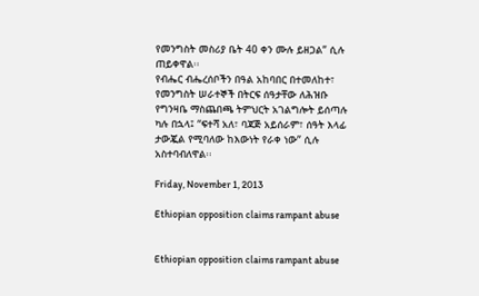የመንግስት መስሪያ ቤት 40 ቀን ሙሉ ይዘጋል” ሲሉ ጠይቀዋል፡፡
የብሔር ብሔረሰቦችን በዓል አከባበር በተመለከተ፣ የመንግስት ሠራተኞች በትርፍ ሰዓታቸው ለሕዝቡ የግንዛቤ ማስጨበጫ ትምህርት አገልግሎት ይሰጣሉ ካሉ በኋላ፤ “ፍተሻ አለ፣ ባጃጅ አይሰራም፣ ሰዓት እላፊ ታውጇል የሚባለው ከእውነት የራቀ ነው” ሲሉ አስተባብለዋል፡፡

Friday, November 1, 2013

Ethiopian opposition claims rampant abuse


Ethiopian opposition claims rampant abuse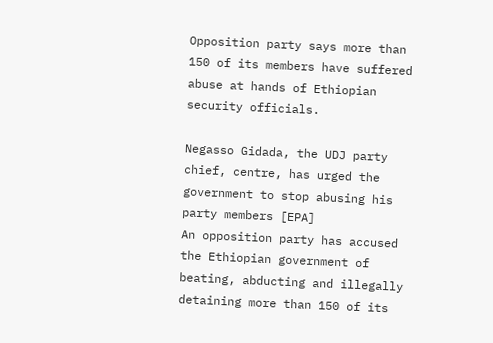Opposition party says more than 150 of its members have suffered abuse at hands of Ethiopian security officials.

Negasso Gidada, the UDJ party chief, centre, has urged the government to stop abusing his party members [EPA]
An opposition party has accused the Ethiopian government of beating, abducting and illegally detaining more than 150 of its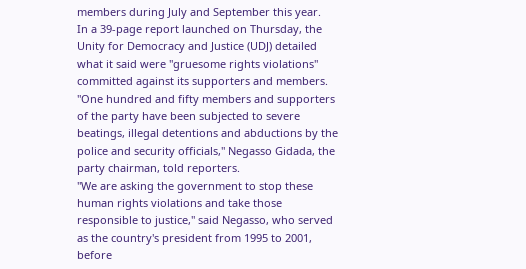members during July and September this year.
In a 39-page report launched on Thursday, the Unity for Democracy and Justice (UDJ) detailed what it said were "gruesome rights violations" committed against its supporters and members.
"One hundred and fifty members and supporters of the party have been subjected to severe beatings, illegal detentions and abductions by the police and security officials," Negasso Gidada, the party chairman, told reporters.
"We are asking the government to stop these human rights violations and take those responsible to justice," said Negasso, who served as the country's president from 1995 to 2001, before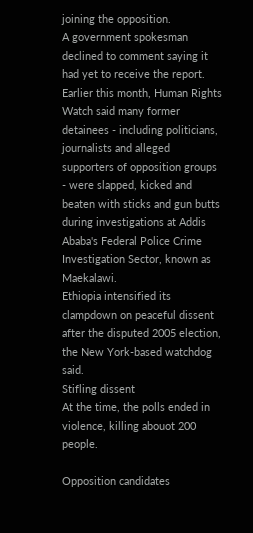joining the opposition.
A government spokesman declined to comment saying it had yet to receive the report.
Earlier this month, Human Rights Watch said many former detainees - including politicians, journalists and alleged supporters of opposition groups - were slapped, kicked and beaten with sticks and gun butts during investigations at Addis Ababa's Federal Police Crime Investigation Sector, known as Maekalawi.
Ethiopia intensified its clampdown on peaceful dissent after the disputed 2005 election, the New York-based watchdog said.
Stifling dissent
At the time, the polls ended in violence, killing abouot 200 people.

Opposition candidates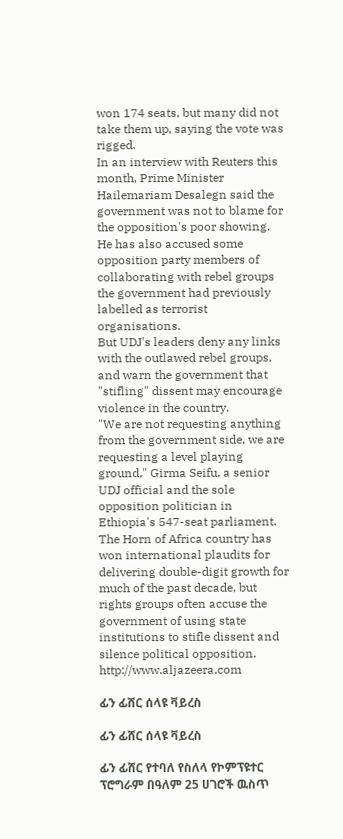won 174 seats, but many did not take them up, saying the vote was rigged.
In an interview with Reuters this month, Prime Minister Hailemariam Desalegn said the government was not to blame for the opposition's poor showing.
He has also accused some opposition party members of collaborating with rebel groups the government had previously labelled as terrorist organisations.
But UDJ's leaders deny any links with the outlawed rebel groups, and warn the government that "stifling" dissent may encourage violence in the country.
"We are not requesting anything from the government side, we are requesting a level playing ground," Girma Seifu, a senior UDJ official and the sole opposition politician in Ethiopia's 547-seat parliament.
The Horn of Africa country has won international plaudits for delivering double-digit growth for much of the past decade, but rights groups often accuse the government of using state institutions to stifle dissent and silence political opposition.
http://www.aljazeera.com

ፊን ፊሸር ሰላዩ ቫይረስ

ፊን ፊሸር ሰላዩ ቫይረስ

ፊን ፊሸር የተባለ የስለላ የኮምፕዩተር ፕሮግራም በዓለም 25 ሀገሮች ዉስጥ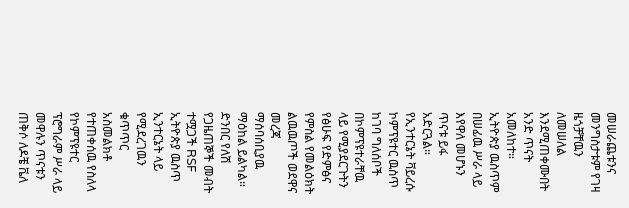መሠራጨቱንና መንግስታቱም የገዛ ዜጎቻቸዉን ለመሠለል እንደሚጠቀሙበት አንድ ጥናት አመለከተ። ኢትዮጵያ ዉስጥም በሠፊዉ ሥራ ላይ እየዋለ መሆኑን ጥናቱ ይፋ አድርጓል።
የኢንተርኔት ቫይረሱ ኮምፕዩተር ዉስጥ ከገባ ግለሰቦች በኮምፕዩተራቸዉ ላይ የሚያደርጉትን የፅሁፍ የድምፅና የምስል የመልዕክት ልዉዉጦች ወደዋና መረጃ ማሰባሰቢያዉ ማዕከል ይልካል። ድንበር የለሽ የጋዜጠኞች መብት ተሟጋች RSF ኢትዮጵያ ዉስጥ ኢንተርኔት ላይ የሚደረገዉን ቁጥጥር አስመልክቶ የተጠቀሰዉ የስለላ የኮምፕዩተር ፕሮግራም ሥራ ላይ መዋሉን ጥናቱን ጠቅሶ ለዶቼ ቬለ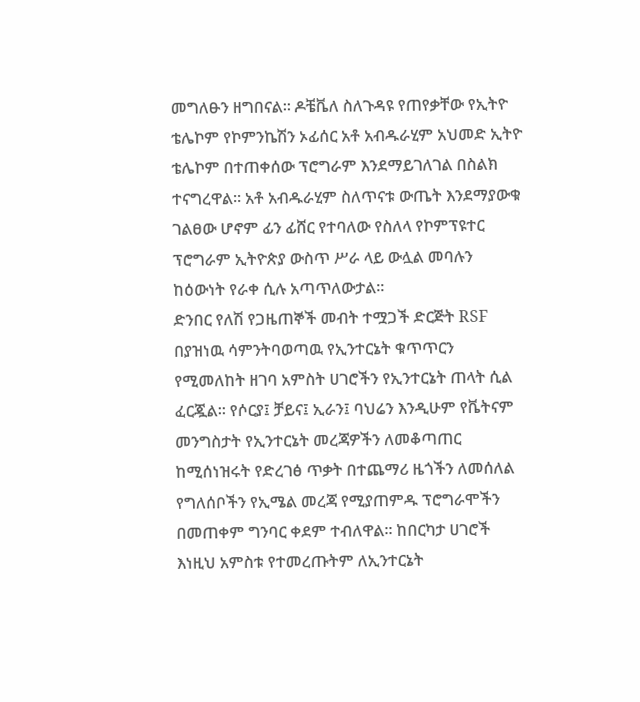መግለፁን ዘግበናል። ዶቼቬለ ስለጉዳዩ የጠየቃቸው የኢትዮ ቴሌኮም የኮምንኬሽን ኦፊሰር አቶ አብዱራሂም አህመድ ኢትዮ ቴሌኮም በተጠቀሰው ፕሮግራም እንደማይገለገል በስልክ ተናግረዋል። አቶ አብዱራሂም ስለጥናቱ ውጤት እንደማያውቁ ገልፀው ሆኖም ፊን ፊሸር የተባለው የስለላ የኮምፕዩተር ፕሮግራም ኢትዮጵያ ውስጥ ሥራ ላይ ውሏል መባሉን ከዕውነት የራቀ ሲሉ አጣጥለውታል።
ድንበር የለሽ የጋዜጠኞች መብት ተሟጋች ድርጅት RSF በያዝነዉ ሳምንትባወጣዉ የኢንተርኔት ቁጥጥርን የሚመለከት ዘገባ አምስት ሀገሮችን የኢንተርኔት ጠላት ሲል ፈርጇል። የሶርያ፤ ቻይና፤ ኢራን፤ ባህሬን እንዲሁም የቬትናም መንግስታት የኢንተርኔት መረጃዎችን ለመቆጣጠር ከሚሰነዝሩት የድረገፅ ጥቃት በተጨማሪ ዜጎችን ለመሰለል የግለሰቦችን የኢሜል መረጃ የሚያጠምዱ ፕሮግራሞችን በመጠቀም ግንባር ቀደም ተብለዋል። ከበርካታ ሀገሮች እነዚህ አምስቱ የተመረጡትም ለኢንተርኔት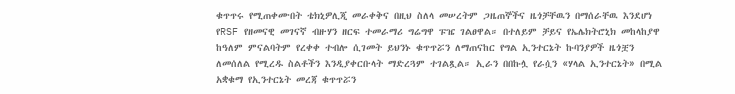ቁጥጥሩ የሚጠቀሙበት ቴክኒዎሊጂ መራቀቅና በዚህ ስለላ መሠረትም ጋዜጠኞችና ዜጎቻቸዉን በማሰራቸዉ እንደሆነ የRSF የዘመናዊ መገናኛ ብዙሃን ዘርፍ ተመራማሪ ግሬግዋ ፑዤ ገልፀዋል። በተለይም ቻይና የኤሌክትሮኒክ መከላከያዋ ከዓለም ምናልባትም የረቀቀ ተብሎ ሲገመት ይህንኑ ቁጥጥሯን ለማጠናከር የግል ኢንተርኔት ኩባንያዎች ዜጎቿን ለመሰለል የሚረዱ ስልቶችን እንዲያቀርቡላት ማድረጓም ተገልጿል። ኢራን በበኩሏ የራሷን «ሃላል ኢንተርኔት» በሚል አቋቁማ የኢንተርኔት መረጃ ቁጥጥሯን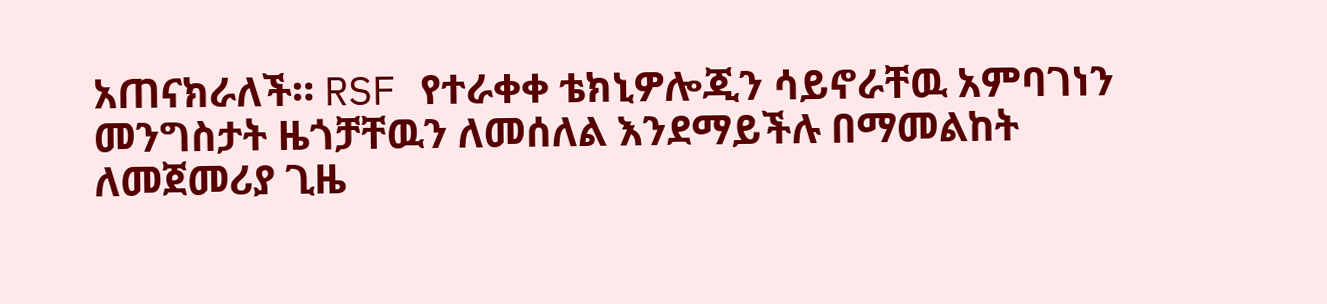አጠናክራለች። RSF የተራቀቀ ቴክኒዎሎጂን ሳይኖራቸዉ አምባገነን መንግስታት ዜጎቻቸዉን ለመሰለል እንደማይችሉ በማመልከት ለመጀመሪያ ጊዜ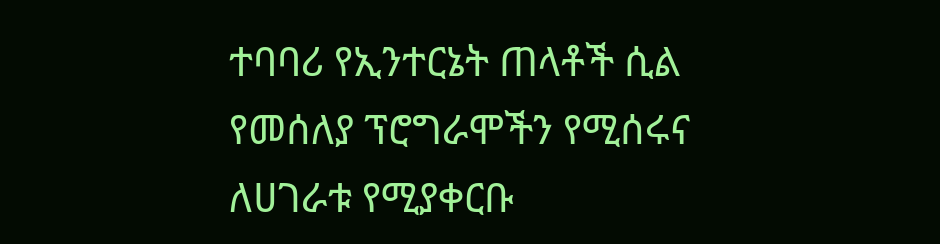ተባባሪ የኢንተርኔት ጠላቶች ሲል የመሰለያ ፕሮግራሞችን የሚሰሩና ለሀገራቱ የሚያቀርቡ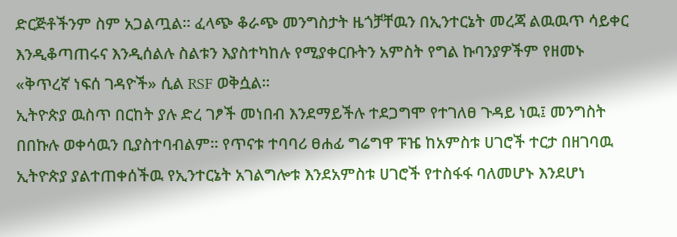ድርጅቶችንም ስም አጋልጧል። ፈላጭ ቆራጭ መንግስታት ዜጎቻቸዉን በኢንተርኔት መረጃ ልዉዉጥ ሳይቀር እንዲቆጣጠሩና እንዲሰልሉ ስልቱን እያስተካከሉ የሚያቀርቡትን አምስት የግል ኩባንያዎችም የዘመኑ «ቅጥረኛ ነፍሰ ገዳዮች» ሲል RSF ወቅሷል።
ኢትዮጵያ ዉስጥ በርከት ያሉ ድረ ገፆች መነበብ እንደማይችሉ ተደጋግሞ የተገለፀ ጉዳይ ነዉ፤ መንግስት በበኩሉ ወቀሳዉን ቢያስተባብልም። የጥናቱ ተባባሪ ፀሐፊ ግሬግዋ ፑዤ ከአምስቱ ሀገሮች ተርታ በዘገባዉ ኢትዮጵያ ያልተጠቀሰችዉ የኢንተርኔት አገልግሎቱ እንደአምስቱ ሀገሮች የተስፋፋ ባለመሆኑ እንደሆነ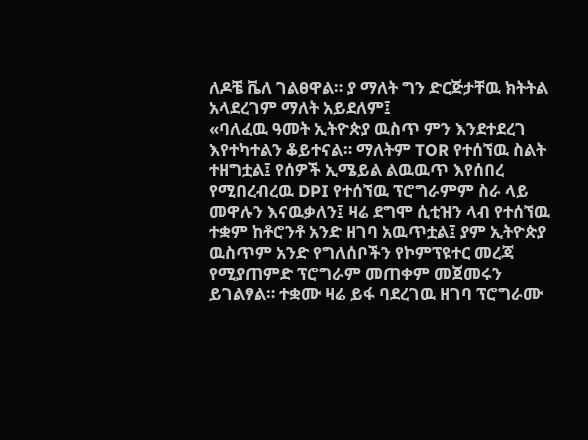ለዶቼ ቬለ ገልፀዋል። ያ ማለት ግን ድርጅታቸዉ ክትትል አላደረገም ማለት አይደለም፤
«ባለፈዉ ዓመት ኢትዮጵያ ዉስጥ ምን እንደተደረገ እየተካተልን ቆይተናል። ማለትም TOR የተሰኘዉ ስልት ተዘግቷል፤ የሰዎች ኢሜይል ልዉዉጥ እየሰበረ የሚበረብረዉ DPI የተሰኘዉ ፕሮግራምም ስራ ላይ መዋሉን እናዉቃለን፤ ዛሬ ደግሞ ሲቲዝን ላብ የተሰኘዉ ተቋም ከቶሮንቶ አንድ ዘገባ አዉጥቷል፤ ያም ኢትዮጵያ ዉስጥም አንድ የግለሰቦችን የኮምፕዩተር መረጃ የሚያጠምድ ፕሮግራም መጠቀም መጀመሩን ይገልፃል። ተቋሙ ዛሬ ይፋ ባደረገዉ ዘገባ ፕሮግራሙ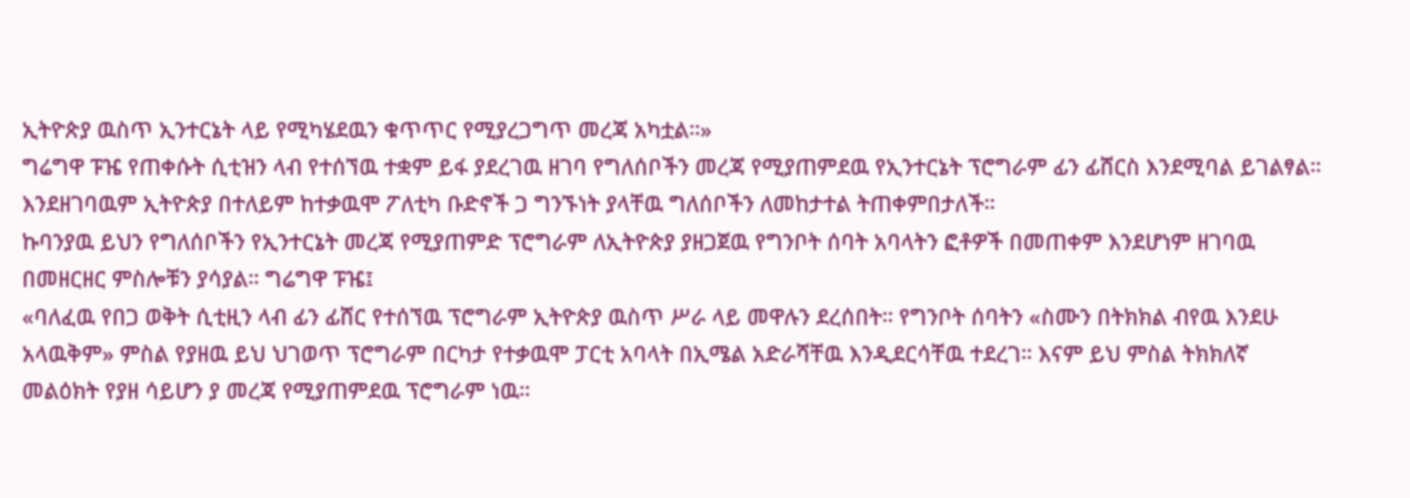ኢትዮጵያ ዉስጥ ኢንተርኔት ላይ የሚካሄደዉን ቁጥጥር የሚያረጋግጥ መረጃ አካቷል።»
ግሬግዋ ፑዤ የጠቀሱት ሲቲዝን ላብ የተሰኘዉ ተቋም ይፋ ያደረገዉ ዘገባ የግለሰቦችን መረጃ የሚያጠምደዉ የኢንተርኔት ፕሮግራም ፊን ፊሸርስ እንደሚባል ይገልፃል። እንደዘገባዉም ኢትዮጵያ በተለይም ከተቃዉሞ ፖለቲካ ቡድኖች ጋ ግንኙነት ያላቸዉ ግለሰቦችን ለመከታተል ትጠቀምበታለች።
ኩባንያዉ ይህን የግለሰቦችን የኢንተርኔት መረጃ የሚያጠምድ ፕሮግራም ለኢትዮጵያ ያዘጋጀዉ የግንቦት ሰባት አባላትን ፎቶዎች በመጠቀም እንደሆነም ዘገባዉ በመዘርዘር ምስሎቹን ያሳያል። ግሬግዋ ፑዤ፤
«ባለፈዉ የበጋ ወቅት ሲቲዚን ላብ ፊን ፊሸር የተሰኘዉ ፕሮግራም ኢትዮጵያ ዉስጥ ሥራ ላይ መዋሉን ደረሰበት። የግንቦት ሰባትን «ስሙን በትክክል ብየዉ እንደሁ አላዉቅም» ምስል የያዘዉ ይህ ህገወጥ ፕሮግራም በርካታ የተቃዉሞ ፓርቲ አባላት በኢሜል አድራሻቸዉ እንዲደርሳቸዉ ተደረገ። እናም ይህ ምስል ትክክለኛ መልዕክት የያዘ ሳይሆን ያ መረጃ የሚያጠምደዉ ፕሮግራም ነዉ።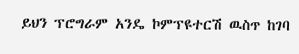ይህን ፕሮግራም አንዴ ኮምፕዩተርሽ ዉስጥ ከገባ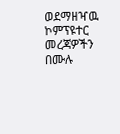ወደማዘዣዉ ኮምፕዩተር መረጃዎችን በሙሉ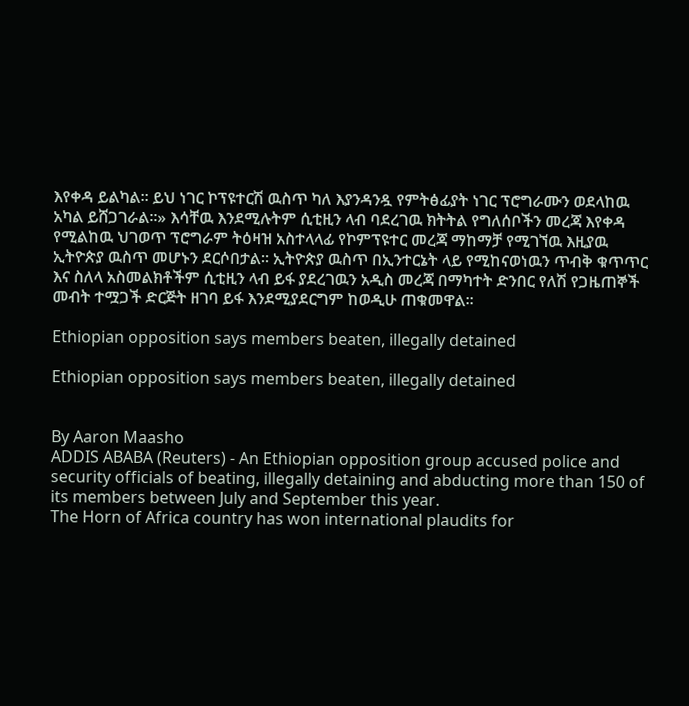እየቀዳ ይልካል። ይህ ነገር ኮፕዩተርሽ ዉስጥ ካለ እያንዳንዷ የምትፅፊያት ነገር ፕሮግራሙን ወደላከዉ አካል ይሸጋገራል።» እሳቸዉ እንደሚሉትም ሲቲዚን ላብ ባደረገዉ ክትትል የግለሰቦችን መረጃ እየቀዳ የሚልከዉ ህገወጥ ፕሮግራም ትዕዛዝ አስተላላፊ የኮምፕዩተር መረጃ ማከማቻ የሚገኘዉ እዚያዉ ኢትዮጵያ ዉስጥ መሆኑን ደርሶበታል። ኢትዮጵያ ዉስጥ በኢንተርኔት ላይ የሚከናወነዉን ጥብቅ ቁጥጥር እና ስለላ አስመልክቶችም ሲቲዚን ላብ ይፋ ያደረገዉን አዲስ መረጃ በማካተት ድንበር የለሽ የጋዜጠኞች መብት ተሟጋች ድርጅት ዘገባ ይፋ እንደሚያደርግም ከወዲሁ ጠቁመዋል።

Ethiopian opposition says members beaten, illegally detained

Ethiopian opposition says members beaten, illegally detained


By Aaron Maasho
ADDIS ABABA (Reuters) - An Ethiopian opposition group accused police and security officials of beating, illegally detaining and abducting more than 150 of its members between July and September this year.
The Horn of Africa country has won international plaudits for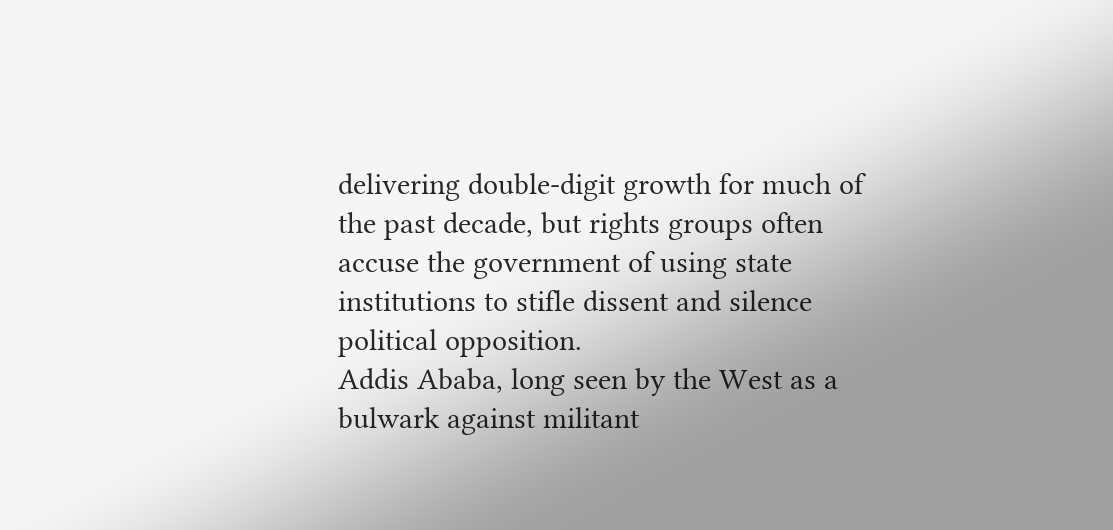delivering double-digit growth for much of the past decade, but rights groups often accuse the government of using state institutions to stifle dissent and silence political opposition.
Addis Ababa, long seen by the West as a bulwark against militant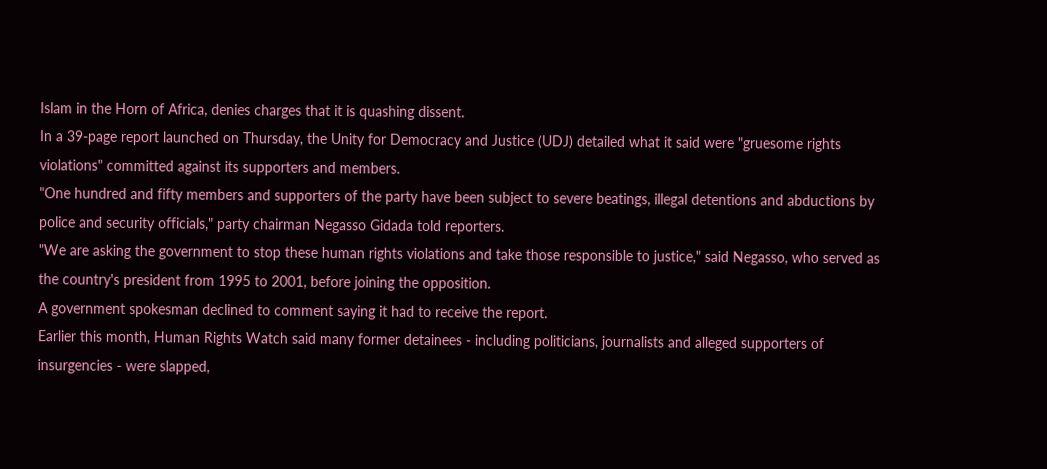Islam in the Horn of Africa, denies charges that it is quashing dissent.
In a 39-page report launched on Thursday, the Unity for Democracy and Justice (UDJ) detailed what it said were "gruesome rights violations" committed against its supporters and members.
"One hundred and fifty members and supporters of the party have been subject to severe beatings, illegal detentions and abductions by police and security officials," party chairman Negasso Gidada told reporters.
"We are asking the government to stop these human rights violations and take those responsible to justice," said Negasso, who served as the country's president from 1995 to 2001, before joining the opposition.
A government spokesman declined to comment saying it had to receive the report.
Earlier this month, Human Rights Watch said many former detainees - including politicians, journalists and alleged supporters of insurgencies - were slapped,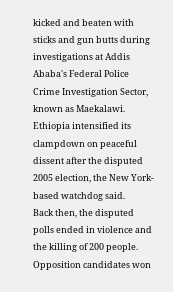kicked and beaten with sticks and gun butts during investigations at Addis Ababa's Federal Police Crime Investigation Sector, known as Maekalawi.
Ethiopia intensified its clampdown on peaceful dissent after the disputed 2005 election, the New York-based watchdog said.
Back then, the disputed polls ended in violence and the killing of 200 people. Opposition candidates won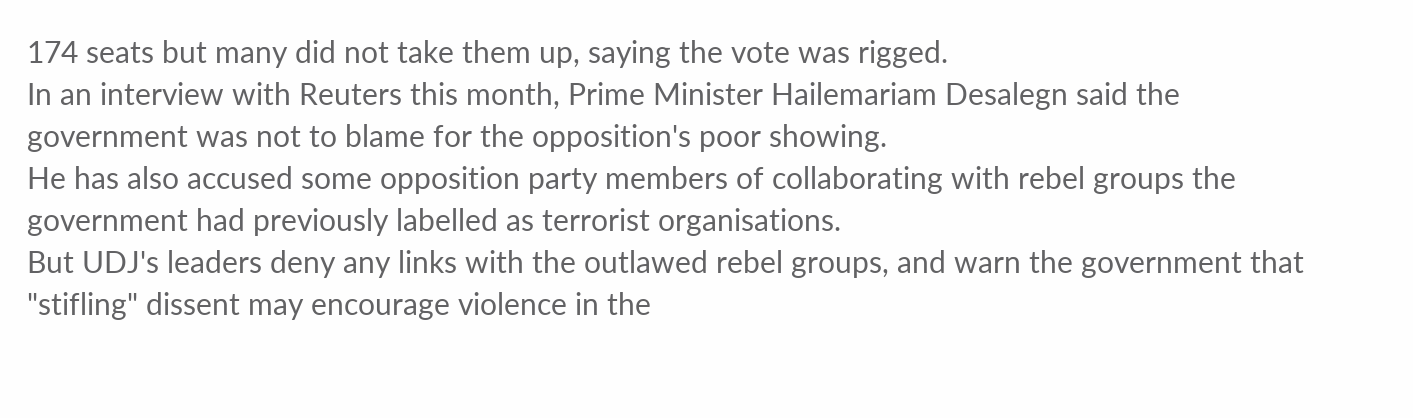174 seats but many did not take them up, saying the vote was rigged.
In an interview with Reuters this month, Prime Minister Hailemariam Desalegn said the government was not to blame for the opposition's poor showing.
He has also accused some opposition party members of collaborating with rebel groups the government had previously labelled as terrorist organisations.
But UDJ's leaders deny any links with the outlawed rebel groups, and warn the government that "stifling" dissent may encourage violence in the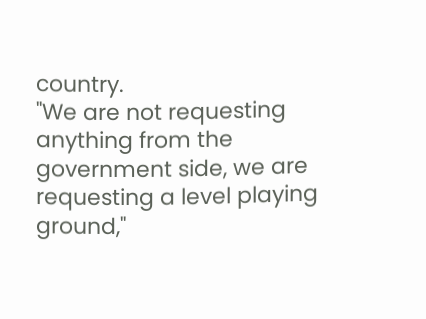country.
"We are not requesting anything from the government side, we are requesting a level playing ground,"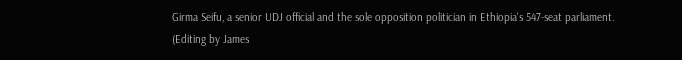Girma Seifu, a senior UDJ official and the sole opposition politician in Ethiopia's 547-seat parliament.
(Editing by James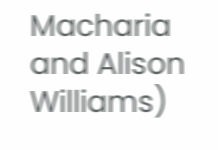Macharia and Alison Williams)